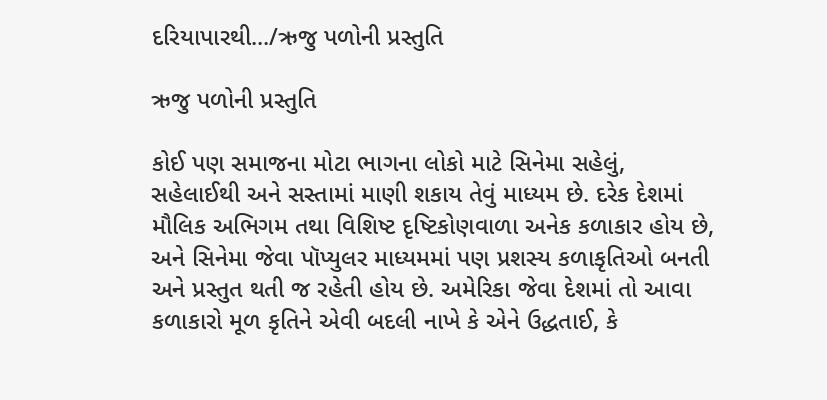દરિયાપારથી.../ઋજુ પળોની પ્રસ્તુતિ

ઋજુ પળોની પ્રસ્તુતિ

કોઈ પણ સમાજના મોટા ભાગના લોકો માટે સિનેમા સહેલું, સહેલાઈથી અને સસ્તામાં માણી શકાય તેવું માધ્યમ છે. દરેક દેશમાં મૌલિક અભિગમ તથા વિશિષ્ટ દૃષ્ટિકોણવાળા અનેક કળાકાર હોય છે, અને સિનેમા જેવા પૉપ્યુલર માધ્યમમાં પણ પ્રશસ્ય કળાકૃતિઓ બનતી અને પ્રસ્તુત થતી જ રહેતી હોય છે. અમેરિકા જેવા દેશમાં તો આવા કળાકારો મૂળ કૃતિને એવી બદલી નાખે કે એને ઉદ્ધતાઈ, કે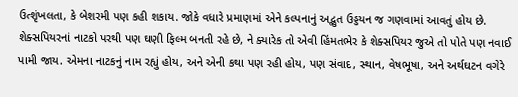ઉત્શૃંખલતા, કે બેશરમી પણ કહી શકાય. જોકે વધારે પ્રમાણમાં એને કલ્પનાનું અદ્ભુત ઉડ્ડયન જ ગણવામાં આવતું હોય છે. શેક્સપિયરનાં નાટકો પરથી પણ ઘણી ફિલ્મ બનતી રહે છે, ને ક્યારેક તો એવી હિંમતભેર કે શેક્સપિયર જુએ તો પોતે પણ નવાઈ પામી જાય. એમના નાટકનું નામ રહ્યું હોય, અને એની કથા પણ રહી હોય, પણ સંવાદ, સ્થાન, વેષભૂષા, અને અર્થઘટન વગેરે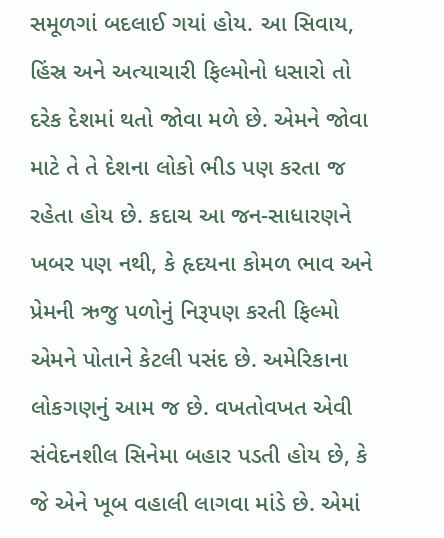સમૂળગાં બદલાઈ ગયાં હોય. આ સિવાય, હિંસ્ર અને અત્યાચારી ફિલ્મોનો ધસારો તો દરેક દેશમાં થતો જોવા મળે છે. એમને જોવા માટે તે તે દેશના લોકો ભીડ પણ કરતા જ રહેતા હોય છે. કદાચ આ જન-સાધારણને ખબર પણ નથી, કે હૃદયના કોમળ ભાવ અને પ્રેમની ઋજુ પળોનું નિરૂપણ કરતી ફિલ્મો એમને પોતાને કેટલી પસંદ છે. અમેરિકાના લોકગણનું આમ જ છે. વખતોવખત એવી સંવેદનશીલ સિનેમા બહાર પડતી હોય છે, કે જે એને ખૂબ વહાલી લાગવા માંડે છે. એમાં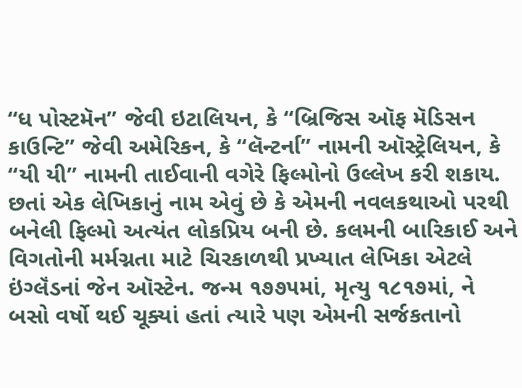“ધ પોસ્ટમૅન” જેવી ઇટાલિયન, કે “બ્રિજિસ ઑફ મૅડિસન કાઉન્ટિ” જેવી અમેરિકન, કે “લૅન્ટર્ના” નામની ઑસ્ટ્રેલિયન, કે “યી યી” નામની તાઈવાની વગેરે ફિલ્મોનો ઉલ્લેખ કરી શકાય. છતાં એક લેખિકાનું નામ એવું છે કે એમની નવલકથાઓ પરથી બનેલી ફિલ્મો અત્યંત લોકપ્રિય બની છે. કલમની બારિકાઈ અને વિગતોની મર્મગ્નતા માટે ચિરકાળથી પ્રખ્યાત લેખિકા એટલે ઇંગ્લૅંડનાં જેન ઑસ્ટેન. જન્મ ૧૭૭૫માં, મૃત્યુ ૧૮૧૭માં, ને બસો વર્ષો થઈ ચૂક્યાં હતાં ત્યારે પણ એમની સર્જકતાનો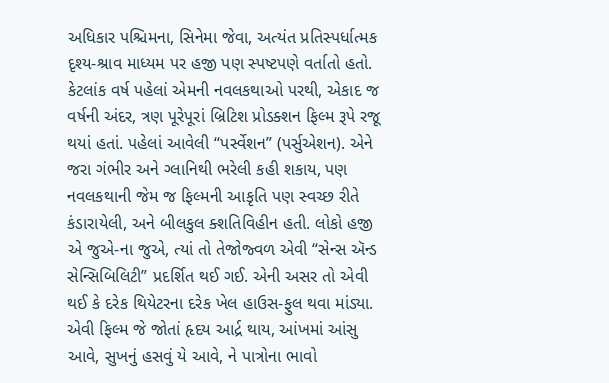અધિકાર પશ્ચિમના, સિનેમા જેવા, અત્યંત પ્રતિસ્પર્ધાત્મક દૃશ્ય-શ્રાવ માધ્યમ પર હજી પણ સ્પષ્ટપણે વર્તાતો હતો. કેટલાંક વર્ષ પહેલાં એમની નવલકથાઓ પરથી, એકાદ જ વર્ષની અંદર, ત્રણ પૂરેપૂરાં બ્રિટિશ પ્રોડક્શન ફિલ્મ રૂપે રજૂ થયાં હતાં. પહેલાં આવેલી “પર્સ્વેશન” (પર્સુએશન). એને જરા ગંભીર અને ગ્લાનિથી ભરેલી કહી શકાય, પણ નવલકથાની જેમ જ ફિલ્મની આકૃતિ પણ સ્વચ્છ રીતે કંડારાયેલી, અને બીલકુલ ક્શતિવિહીન હતી. લોકો હજી એ જુએ-ના જુએ, ત્યાં તો તેજોજ્વળ એવી “સેન્સ ઍન્ડ સેન્સિબિલિટી” પ્રદર્શિત થઈ ગઈ. એની અસર તો એવી થઈ કે દરેક થિયેટરના દરેક ખેલ હાઉસ-ફુલ થવા માંડ્યા. એવી ફિલ્મ જે જોતાં હૃદય આર્દ્ર થાય, આંખમાં આંસુ આવે, સુખનું હસવું યે આવે, ને પાત્રોના ભાવો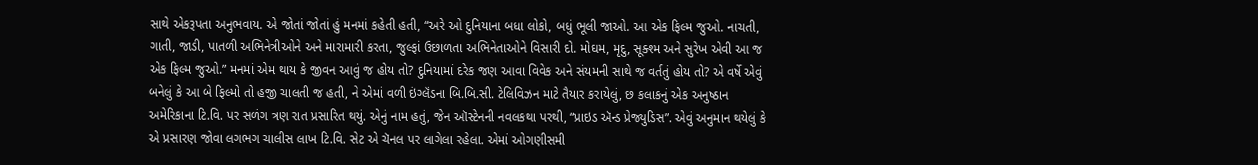સાથે એકરૂપતા અનુભવાય. એ જોતાં જોતાં હું મનમાં કહેતી હતી, “અરે ઓ દુનિયાના બધા લોકો, બધું ભૂલી જાઓ. આ એક ફિલ્મ જુઓ. નાચતી, ગાતી, જાડી, પાતળી અભિનેત્રીઓને અને મારામારી કરતા, જુલ્ફાં ઉછાળતા અભિનેતાઓને વિસારી દો. મોઘમ, મૃદુ, સૂક્શ્મ અને સુરેખ એવી આ જ એક ફિલ્મ જુઓ.” મનમાં એમ થાય કે જીવન આવું જ હોય તો? દુનિયામાં દરેક જણ આવા વિવેક અને સંયમની સાથે જ વર્તતું હોય તો? એ વર્ષે એવું બનેલું કે આ બે ફિલ્મો તો હજી ચાલતી જ હતી, ને એમાં વળી ઇંગ્લૅંડના બિ.બિ.સી. ટેલિવિઝન માટે તૈયાર કરાયેલું, છ કલાકનું એક અનુષ્ઠાન અમેરિકાના ટિ.વિ. પર સળંગ ત્રણ રાત પ્રસારિત થયું. એનું નામ હતું, જેન ઑસ્ટેનની નવલકથા પરથી, “પ્રાઇડ ઍન્ડ પ્રેજ્યુડિસ”. એવું અનુમાન થયેલું કે એ પ્રસારણ જોવા લગભગ ચાલીસ લાખ ટિ.વિ. સેટ એ ચૅનલ પર લાગેલા રહેલા. એમાં ઓગણીસમી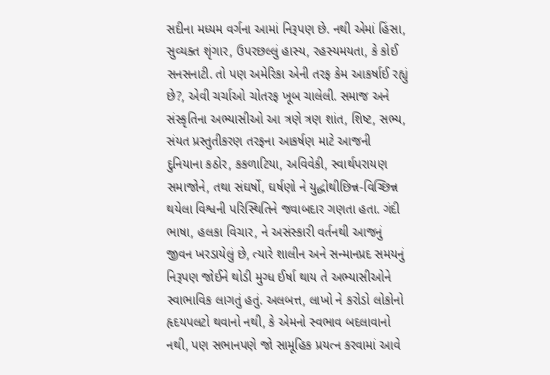સદીના મધ્યમ વર્ગના આમાં નિરૂપણ છે. નથી એમાં હિંસા, સુવ્યક્ત શૃંગાર, ઉપરછલ્લું હાસ્ય, રહસ્યમયતા, કે કોઈ સનસનાટી. તો પણ અમેરિકા એની તરફ કેમ આકર્ષાઈ રહ્યું છે?, એવી ચર્ચાઓ ચોતરફ ખૂબ ચાલેલી. સમાજ અને સંસ્કૃતિના અભ્યાસીઓ આ ત્રણે ત્રણ શાંત, શિષ્ટ, સભ્ય, સંયત પ્રસ્તુતીકરણ તરફના આકર્ષણ માટે આજની દુનિયાના કઠોર, કકળાટિયા, અવિવેકી, સ્વાર્થપરાયણ સમાજોને, તથા સંઘર્ષો, ઘર્ષણો ને યુદ્ધોથીછિન્ન-વિચ્છિન્ન થયેલા વિશ્વની પરિસ્થિતિને જવાબદાર ગણતા હતા. ગંદી ભાષા, હલકા વિચાર, ને અસંસ્કારી વર્તનથી આજનું જીવન ખરડાયેલું છે, ત્યારે શાલીન અને સન્માનપ્રદ સમયનું નિરૂપણ જોઈને થોડી મુગ્ધ ઈર્ષા થાય તે અભ્યાસીઓને સ્વાભાવિક લાગતું હતું. અલબત્ત, લાખો ને કરોડો લોકોનો હૃદયપલટો થવાનો નથી, કે એમનો સ્વભાવ બદલાવાનો નથી, પણ સભાનપણે જો સામૂહિક પ્રયત્ન કરવામાં આવે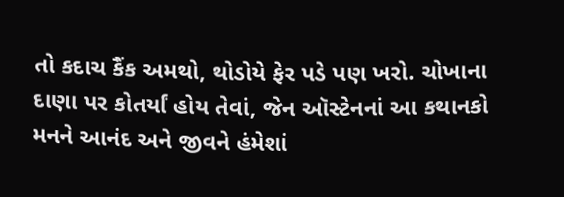તો કદાચ કૈંક અમથો, થોડોયે ફેર પડે પણ ખરો. ચોખાના દાણા પર કોતર્યાં હોય તેવાં, જેન ઑસ્ટેનનાં આ કથાનકો મનને આનંદ અને જીવને હંમેશાં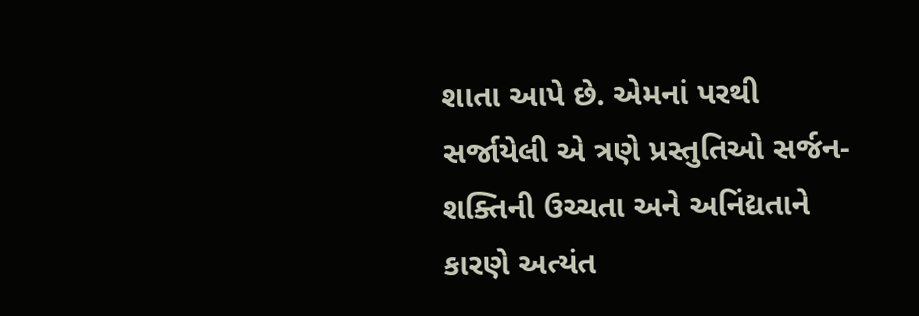શાતા આપે છે. એમનાં પરથી સર્જાયેલી એ ત્રણે પ્રસ્તુતિઓ સર્જન-શક્તિની ઉચ્ચતા અને અનિંદ્યતાને કારણે અત્યંત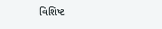વિશિષ્ટ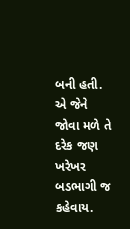બની હતી. એ જેને જોવા મળે તે દરેક જણ ખરેખર બડભાગી જ કહેવાય.